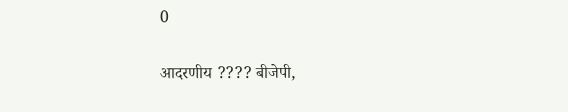0

आदरणीय ???? बीजेपी,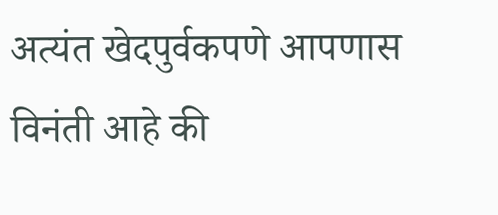अत्यंत खेदपुर्वकपणे आपणास विनंती आहे की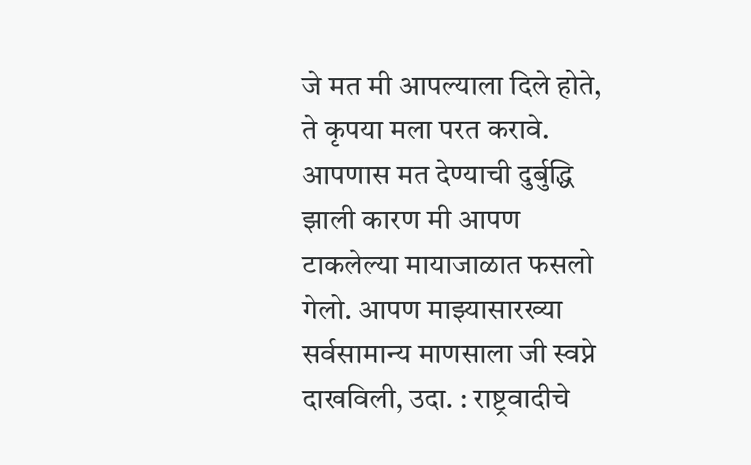जे मत मी आपल्याला दिले होते, ते कृपया मला परत करावे. आपणास मत देण्याची दुर्बुद्धि झाली कारण मी आपण टाकलेल्या मायाजाळात फसलो गेलो. आपण माझ्यासारख्या सर्वसामान्य माणसाला जी स्वप्ने दाखविली, उदा. : राष्ट्रवादीचे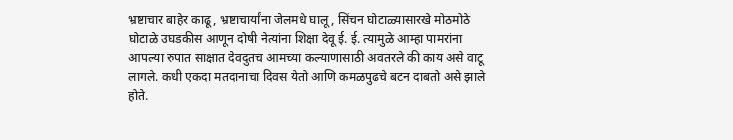भ्रष्टाचार बाहेर काढू, भ्रष्टाचार्यांना जेलमधे घालू, सिंचन घोटाळ्यासारखे मोठमोठे घोटाळे उघडकीस आणून दोषी नेत्यांना शिक्षा देवू ई. ई. त्यामुळे आम्हा पामरांना आपल्या रुपात साक्षात देवदुतच आमच्या कल्याणासाठी अवतरले की काय असे वाटू लागले. कधी एकदा मतदानाचा दिवस येतो आणि कमळपुढचे बटन दाबतो असे झाले होते.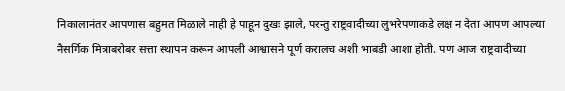निकालानंतर आपणास बहुमत मिळाले नाही हे पाहून दुखः झाले, परन्तु राष्ट्रवादीच्या लुभरेपणाकडे लक्ष न देता आपण आपल्या नैसर्गिक मित्राबरोबर सत्ता स्थापन करून आपली आश्वासने पूर्ण करालच अशी भाबडी आशा होती. पण आज राष्ट्रवादीच्या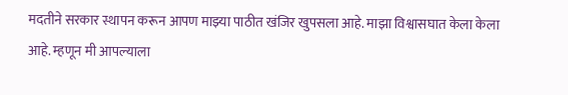मदतीने सरकार स्थापन करून आपण माझ्या पाठीत खंजिर खुपसला आहे. माझा विश्वासघात केला केला आहे. म्हणून मी आपल्याला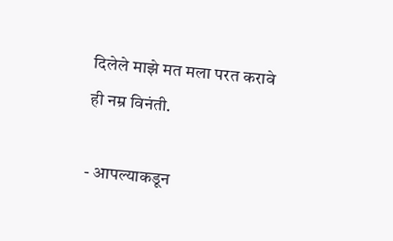दिलेले माझे मत मला परत करावे ही नम्र विनंती.

- आपल्याकडून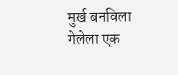मुर्ख बनविला गेलेला एक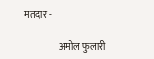मतदार -

                  अमोल फुलारी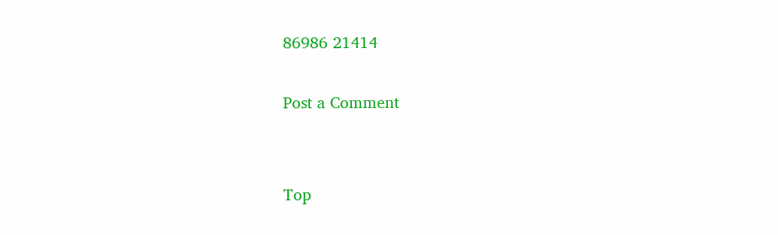86986 21414

Post a Comment


Top